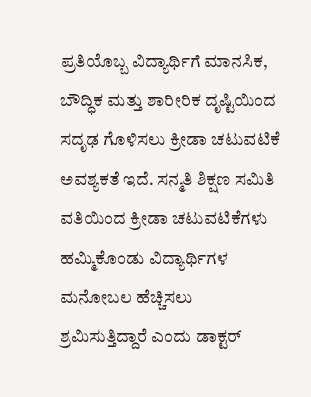ಪ್ರತಿಯೊಬ್ಬ ವಿದ್ಯಾರ್ಥಿಗೆ ಮಾನಸಿಕ, ಬೌದ್ಧಿಕ ಮತ್ತು ಶಾರೀರಿಕ ದೃಷ್ಟಿಯಿಂದ ಸದೃಢ ಗೊಳಿಸಲು ಕ್ರೀಡಾ ಚಟುವಟಿಕೆ ಅವಶ್ಯಕತೆ ಇದೆ. ಸನ್ಮತಿ ಶಿಕ್ಷಣ ಸಮಿತಿ ವತಿಯಿಂದ ಕ್ರೀಡಾ ಚಟುವಟಿಕೆಗಳು ಹಮ್ಮಿಕೊಂಡು ವಿದ್ಯಾರ್ಥಿಗಳ ಮನೋಬಲ ಹೆಚ್ಚಿಸಲು ಶ್ರಮಿಸುತ್ತಿದ್ದಾರೆ ಎಂದು ಡಾಕ್ಟರ್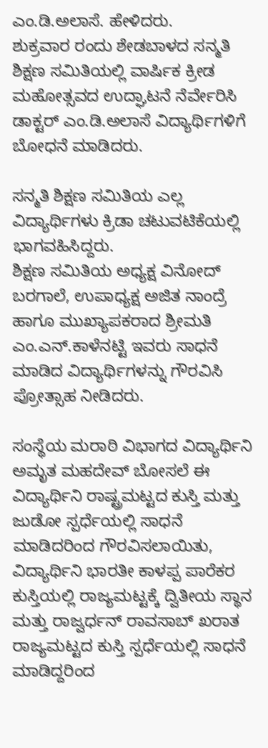ಎಂ.ಡಿ.ಅಲಾಸೆ. ಹೇಳಿದರು.
ಶುಕ್ರವಾರ ರಂದು ಶೇಡಬಾಳದ ಸನ್ಮತಿ ಶಿಕ್ಷಣ ಸಮಿತಿಯಲ್ಲಿ ವಾರ್ಷಿಕ ಕ್ರೀಡ ಮಹೋತ್ಸವದ ಉದ್ಘಾಟನೆ ನೆರ್ವೇರಿಸಿ ಡಾಕ್ಟರ್ ಎಂ.ಡಿ.ಅಲಾಸೆ ವಿದ್ಯಾರ್ಥಿಗಳಿಗೆ ಬೋಧನೆ ಮಾಡಿದರು.

ಸನ್ಮತಿ ಶಿಕ್ಷಣ ಸಮಿತಿಯ ಎಲ್ಲ ವಿದ್ಯಾರ್ಥಿಗಳು ಕ್ರಿಡಾ ಚಟುವಟಿಕೆಯಲ್ಲಿ ಭಾಗವಹಿಸಿದ್ದರು.
ಶಿಕ್ಷಣ ಸಮಿತಿಯ ಅಧ್ಯಕ್ಷ ವಿನೋದ್ ಬರಗಾಲೆ, ಉಪಾಧ್ಯಕ್ಷ ಅಜಿತ ನಾಂದ್ರೆ ಹಾಗೂ ಮುಖ್ಯಾಪಕರಾದ ಶ್ರೀಮತಿ ಎಂ.ಎನ್.ಕಾಳೆನಟ್ಟಿ ಇವರು ಸಾಧನೆ ಮಾಡಿದ ವಿದ್ಯಾರ್ಥಿಗಳನ್ನು ಗೌರವಿಸಿ ಪ್ರೋತ್ಸಾಹ ನೀಡಿದರು.

ಸಂಸ್ಥೆಯ ಮರಾಠಿ ವಿಭಾಗದ ವಿದ್ಯಾರ್ಥಿನಿ ಅಮೃತ ಮಹದೇವ್ ಬೋಸಲೆ ಈ ವಿದ್ಯಾರ್ಥಿನಿ ರಾಷ್ಟ್ರಮಟ್ಟದ ಕುಸ್ತಿ ಮತ್ತು ಜುಡೋ ಸ್ಪರ್ಧೆಯಲ್ಲಿ ಸಾಧನೆ ಮಾಡಿದರಿಂದ ಗೌರವಿಸಲಾಯಿತು, ವಿದ್ಯಾರ್ಥಿನಿ ಭಾರತೀ ಕಾಳಪ್ಪ ಪಾರೆಕರ ಕುಸ್ತಿಯಲ್ಲಿ ರಾಜ್ಯಮಟ್ಟಕ್ಕೆ ದ್ವಿತೀಯ ಸ್ಥಾನ ಮತ್ತು ರಾಜ್ವರ್ಧನ್ ರಾವಸಾಬ್ ಖರಾತ ರಾಜ್ಯಮಟ್ಟದ ಕುಸ್ತಿ ಸ್ಪರ್ಧೆಯಲ್ಲಿ ಸಾಧನೆ ಮಾಡಿದ್ದರಿಂದ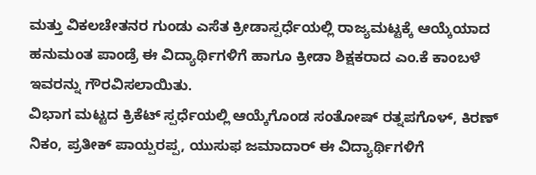ಮತ್ತು ವಿಕಲಚೇತನರ ಗುಂಡು ಎಸೆತ ಕ್ರೀಡಾಸ್ಪರ್ಧೆಯಲ್ಲಿ ರಾಜ್ಯಮಟ್ಟಕ್ಕೆ ಆಯ್ಕೆಯಾದ ಹನುಮಂತ ಪಾಂಡ್ರೆ ಈ ವಿದ್ಯಾರ್ಥಿಗಳಿಗೆ ಹಾಗೂ ಕ್ರೀಡಾ ಶಿಕ್ಷಕರಾದ ಎಂ.ಕೆ ಕಾಂಬಳೆ ಇವರನ್ನು ಗೌರವಿಸಲಾಯಿತು.
ವಿಭಾಗ ಮಟ್ಟದ ಕ್ರಿಕೆಟ್ ಸ್ಪರ್ಧೆಯಲ್ಲಿ ಆಯ್ಕೆಗೊಂಡ ಸಂತೋಷ್ ರತ್ನಪಗೊಳ್, ಕಿರಣ್ ನಿಕಂ, ಪ್ರತೀಕ್ ಪಾಯ್ಪರಪ್ಪ, ಯುಸುಫ ಜಮಾದಾರ್ ಈ ವಿದ್ಯಾರ್ಥಿಗಳಿಗೆ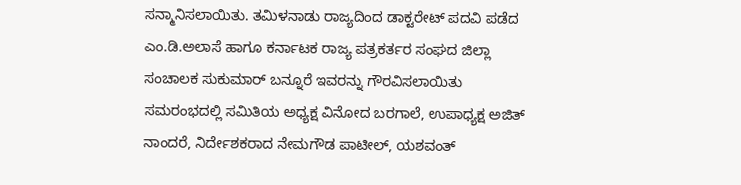ಸನ್ಮಾನಿಸಲಾಯಿತು. ತಮಿಳನಾಡು ರಾಜ್ಯದಿಂದ ಡಾಕ್ಟರೇಟ್ ಪದವಿ ಪಡೆದ ಎಂ.ಡಿ.ಅಲಾಸೆ ಹಾಗೂ ಕರ್ನಾಟಕ ರಾಜ್ಯ ಪತ್ರಕರ್ತರ ಸಂಘದ ಜಿಲ್ಲಾ ಸಂಚಾಲಕ ಸುಕುಮಾರ್ ಬನ್ನೂರೆ ಇವರನ್ನು ಗೌರವಿಸಲಾಯಿತು
ಸಮರಂಭದಲ್ಲಿ ಸಮಿತಿಯ ಅಧ್ಯಕ್ಷ ವಿನೋದ ಬರಗಾಲೆ, ಉಪಾಧ್ಯಕ್ಷ ಅಜಿತ್ ನಾಂದರೆ, ನಿರ್ದೇಶಕರಾದ ನೇಮಗೌಡ ಪಾಟೀಲ್, ಯಶವಂತ್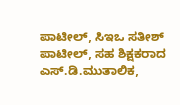ಪಾಟೀಲ್, ಸಿಇಒ ಸತೀಶ್ ಪಾಟೀಲ್, ಸಹ ಶಿಕ್ಷಕರಾದ ಎಸ್.ಡಿ.ಮುತಾಲಿಕ,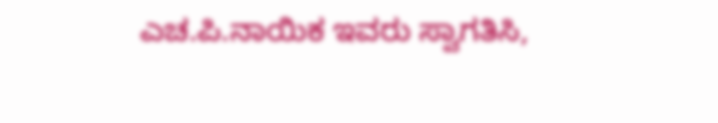ಎಚ.ಪಿ.ನಾಯಿಕ ಇವರು ಸ್ವಾಗತಿಸಿ,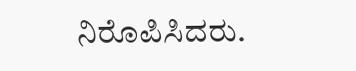ನಿರೊಪಿಸಿದರು.